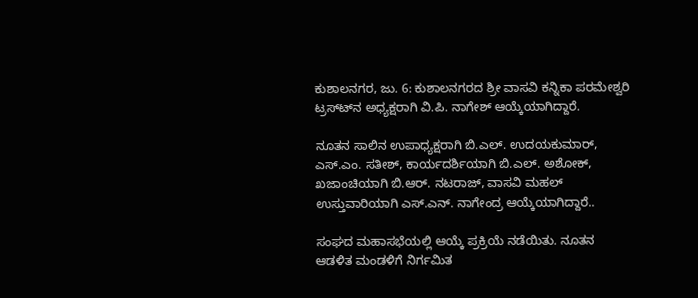ಕುಶಾಲನಗರ, ಜು. 6: ಕುಶಾಲನಗರದ ಶ್ರೀ ವಾಸವಿ ಕನ್ನಿಕಾ ಪರಮೇಶ್ವರಿ ಟ್ರಸ್ಟ್‍ನ ಅಧ್ಯಕ್ಷರಾಗಿ ವಿ.ಪಿ. ನಾಗೇಶ್ ಆಯ್ಕೆಯಾಗಿದ್ದಾರೆ.

ನೂತನ ಸಾಲಿನ ಉಪಾಧ್ಯಕ್ಷರಾಗಿ ಬಿ.ಎಲ್. ಉದಯಕುಮಾರ್, ಎಸ್.ಎಂ. ಸತೀಶ್, ಕಾರ್ಯದರ್ಶಿಯಾಗಿ ಬಿ.ಎಲ್. ಅಶೋಕ್, ಖಜಾಂಚಿಯಾಗಿ ಬಿ.ಆರ್. ನಟರಾಜ್, ವಾಸವಿ ಮಹಲ್ ಉಸ್ತುವಾರಿಯಾಗಿ ಎಸ್.ಎನ್. ನಾಗೇಂದ್ರ ಆಯ್ಕೆಯಾಗಿದ್ದಾರೆ..

ಸಂಘದ ಮಹಾಸಭೆಯಲ್ಲಿ ಆಯ್ಕೆ ಪ್ರಕ್ರಿಯೆ ನಡೆಯಿತು. ನೂತನ ಆಡಳಿತ ಮಂಡಳಿಗೆ ನಿರ್ಗಮಿತ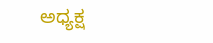ಅಧ್ಯಕ್ಷ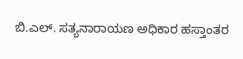ಬಿ.ಎಲ್. ಸತ್ಯನಾರಾಯಣ ಅಧಿಕಾರ ಹಸ್ತಾಂತರ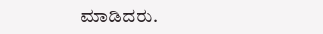ಮಾಡಿದರು.